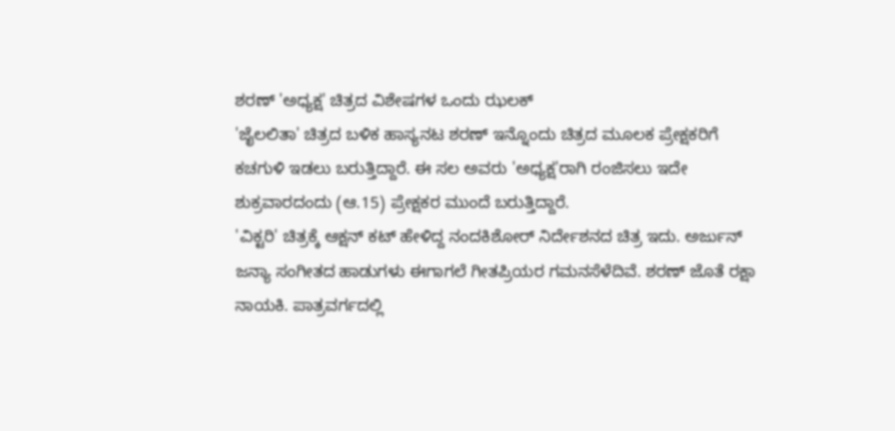ಶರಣ್ 'ಅಧ್ಯಕ್ಷ' ಚಿತ್ರದ ವಿಶೇಷಗಳ ಒಂದು ಝಲಕ್
'ಜೈಲಲಿತಾ' ಚಿತ್ರದ ಬಳಿಕ ಹಾಸ್ಯನಟ ಶರಣ್ ಇನ್ನೊಂದು ಚಿತ್ರದ ಮೂಲಕ ಪ್ರೇಕ್ಷಕರಿಗೆ ಕಚಗುಳಿ ಇಡಲು ಬರುತ್ತಿದ್ದಾರೆ. ಈ ಸಲ ಅವರು 'ಅಧ್ಯಕ್ಷ'ರಾಗಿ ರಂಜಿಸಲು ಇದೇ ಶುಕ್ರವಾರದಂದು (ಆ.15) ಪ್ರೇಕ್ಷಕರ ಮುಂದೆ ಬರುತ್ತಿದ್ದಾರೆ.
'ವಿಕ್ಟರಿ' ಚಿತ್ರಕ್ಕೆ ಆಕ್ಷನ್ ಕಟ್ ಹೇಳಿದ್ದ ನಂದಕಿಶೋರ್ ನಿರ್ದೇಶನದ ಚಿತ್ರ ಇದು. ಅರ್ಜುನ್ ಜನ್ಯಾ ಸಂಗೀತದ ಹಾಡುಗಳು ಈಗಾಗಲೆ ಗೀತಪ್ರಿಯರ ಗಮನಸೆಳೆದಿವೆ. ಶರಣ್ ಜೊತೆ ರಕ್ಷಾ ನಾಯಕಿ. ಪಾತ್ರವರ್ಗದಲ್ಲಿ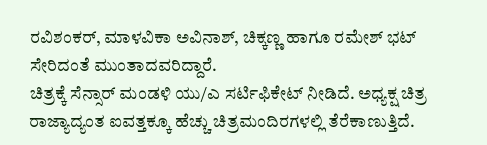ರವಿಶಂಕರ್, ಮಾಳವಿಕಾ ಅವಿನಾಶ್, ಚಿಕ್ಕಣ್ಣ ಹಾಗೂ ರಮೇಶ್ ಭಟ್ ಸೇರಿದಂತೆ ಮುಂತಾದವರಿದ್ದಾರೆ.
ಚಿತ್ರಕ್ಕೆ ಸೆನ್ಸಾರ್ ಮಂಡಳಿ ಯು/ಎ ಸರ್ಟಿಫಿಕೇಟ್ ನೀಡಿದೆ. ಅಧ್ಯಕ್ಷ ಚಿತ್ರ ರಾಜ್ಯಾದ್ಯಂತ ಐವತ್ತಕ್ಕೂ ಹೆಚ್ಚು ಚಿತ್ರಮಂದಿರಗಳಲ್ಲಿ ತೆರೆಕಾಣುತ್ತಿದೆ.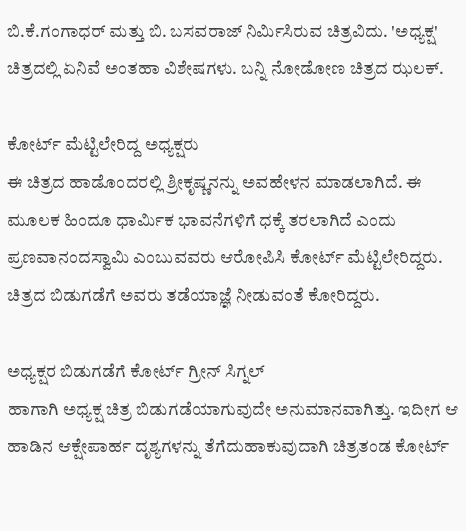ಬಿ.ಕೆ.ಗಂಗಾಧರ್ ಮತ್ತು ಬಿ. ಬಸವರಾಜ್ ನಿರ್ಮಿಸಿರುವ ಚಿತ್ರವಿದು. 'ಅಧ್ಯಕ್ಷ' ಚಿತ್ರದಲ್ಲಿ ಏನಿವೆ ಅಂತಹಾ ವಿಶೇಷಗಳು. ಬನ್ನಿ ನೋಡೋಣ ಚಿತ್ರದ ಝಲಕ್.

ಕೋರ್ಟ್ ಮೆಟ್ಟಿಲೇರಿದ್ದ ಅಧ್ಯಕ್ಷರು
ಈ ಚಿತ್ರದ ಹಾಡೊಂದರಲ್ಲಿ ಶ್ರೀಕೃಷ್ಣನನ್ನು ಅವಹೇಳನ ಮಾಡಲಾಗಿದೆ. ಈ ಮೂಲಕ ಹಿಂದೂ ಧಾರ್ಮಿಕ ಭಾವನೆಗಳಿಗೆ ಧಕ್ಕೆ ತರಲಾಗಿದೆ ಎಂದು ಪ್ರಣವಾನಂದಸ್ವಾಮಿ ಎಂಬುವವರು ಆರೋಪಿಸಿ ಕೋರ್ಟ್ ಮೆಟ್ಟಿಲೇರಿದ್ದರು. ಚಿತ್ರದ ಬಿಡುಗಡೆಗೆ ಅವರು ತಡೆಯಾಜ್ಞೆ ನೀಡುವಂತೆ ಕೋರಿದ್ದರು.

ಅಧ್ಯಕ್ಷರ ಬಿಡುಗಡೆಗೆ ಕೋರ್ಟ್ ಗ್ರೀನ್ ಸಿಗ್ನಲ್
ಹಾಗಾಗಿ ಅಧ್ಯಕ್ಷ ಚಿತ್ರ ಬಿಡುಗಡೆಯಾಗುವುದೇ ಅನುಮಾನವಾಗಿತ್ತು. ಇದೀಗ ಆ ಹಾಡಿನ ಆಕ್ಷೇಪಾರ್ಹ ದೃಶ್ಯಗಳನ್ನು ತೆಗೆದುಹಾಕುವುದಾಗಿ ಚಿತ್ರತಂಡ ಕೋರ್ಟ್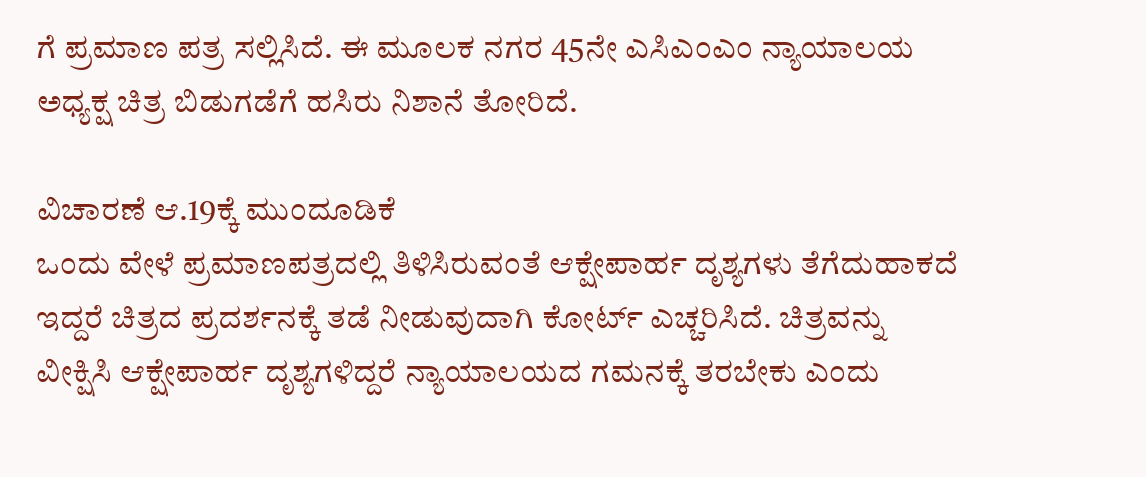ಗೆ ಪ್ರಮಾಣ ಪತ್ರ ಸಲ್ಲಿಸಿದೆ. ಈ ಮೂಲಕ ನಗರ 45ನೇ ಎಸಿಎಂಎಂ ನ್ಯಾಯಾಲಯ ಅಧ್ಯಕ್ಷ ಚಿತ್ರ ಬಿಡುಗಡೆಗೆ ಹಸಿರು ನಿಶಾನೆ ತೋರಿದೆ.

ವಿಚಾರಣೆ ಆ.19ಕ್ಕೆ ಮುಂದೂಡಿಕೆ
ಒಂದು ವೇಳೆ ಪ್ರಮಾಣಪತ್ರದಲ್ಲಿ ತಿಳಿಸಿರುವಂತೆ ಆಕ್ಷೇಪಾರ್ಹ ದೃಶ್ಯಗಳು ತೆಗೆದುಹಾಕದೆ ಇದ್ದರೆ ಚಿತ್ರದ ಪ್ರದರ್ಶನಕ್ಕೆ ತಡೆ ನೀಡುವುದಾಗಿ ಕೋರ್ಟ್ ಎಚ್ಚರಿಸಿದೆ. ಚಿತ್ರವನ್ನು ವೀಕ್ಷಿಸಿ ಆಕ್ಷೇಪಾರ್ಹ ದೃಶ್ಯಗಳಿದ್ದರೆ ನ್ಯಾಯಾಲಯದ ಗಮನಕ್ಕೆ ತರಬೇಕು ಎಂದು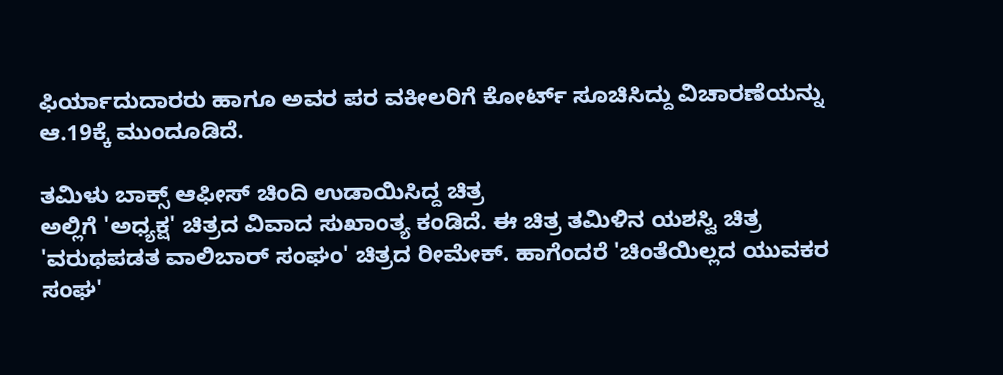ಫಿರ್ಯಾದುದಾರರು ಹಾಗೂ ಅವರ ಪರ ವಕೀಲರಿಗೆ ಕೋರ್ಟ್ ಸೂಚಿಸಿದ್ದು ವಿಚಾರಣೆಯನ್ನು ಆ.19ಕ್ಕೆ ಮುಂದೂಡಿದೆ.

ತಮಿಳು ಬಾಕ್ಸ್ ಆಫೀಸ್ ಚಿಂದಿ ಉಡಾಯಿಸಿದ್ದ ಚಿತ್ರ
ಅಲ್ಲಿಗೆ 'ಅಧ್ಯಕ್ಷ' ಚಿತ್ರದ ವಿವಾದ ಸುಖಾಂತ್ಯ ಕಂಡಿದೆ. ಈ ಚಿತ್ರ ತಮಿಳಿನ ಯಶಸ್ವಿ ಚಿತ್ರ 'ವರುಥಪಡತ ವಾಲಿಬಾರ್ ಸಂಘಂ' ಚಿತ್ರದ ರೀಮೇಕ್. ಹಾಗೆಂದರೆ 'ಚಿಂತೆಯಿಲ್ಲದ ಯುವಕರ ಸಂಘ'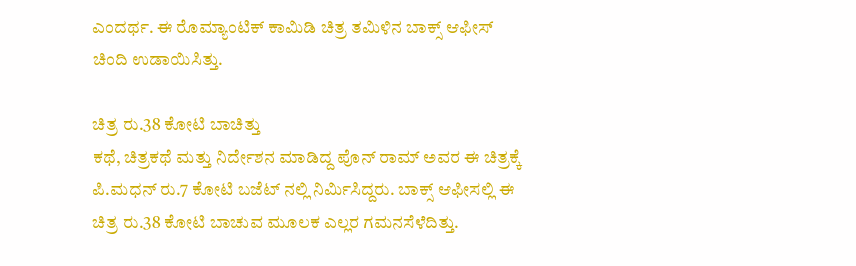ಎಂದರ್ಥ. ಈ ರೊಮ್ಯಾಂಟಿಕ್ ಕಾಮಿಡಿ ಚಿತ್ರ ತಮಿಳಿನ ಬಾಕ್ಸ್ ಆಫೀಸ್ ಚಿಂದಿ ಉಡಾಯಿಸಿತ್ತು.

ಚಿತ್ರ ರು.38 ಕೋಟಿ ಬಾಚಿತ್ತು
ಕಥೆ, ಚಿತ್ರಕಥೆ ಮತ್ತು ನಿರ್ದೇಶನ ಮಾಡಿದ್ದ ಪೊನ್ ರಾಮ್ ಅವರ ಈ ಚಿತ್ರಕ್ಕೆ ಪಿ.ಮಧನ್ ರು.7 ಕೋಟಿ ಬಜೆಟ್ ನಲ್ಲಿ ನಿರ್ಮಿಸಿದ್ದರು. ಬಾಕ್ಸ್ ಆಫೀಸಲ್ಲಿ ಈ ಚಿತ್ರ ರು.38 ಕೋಟಿ ಬಾಚುವ ಮೂಲಕ ಎಲ್ಲರ ಗಮನಸೆಳೆದಿತ್ತು.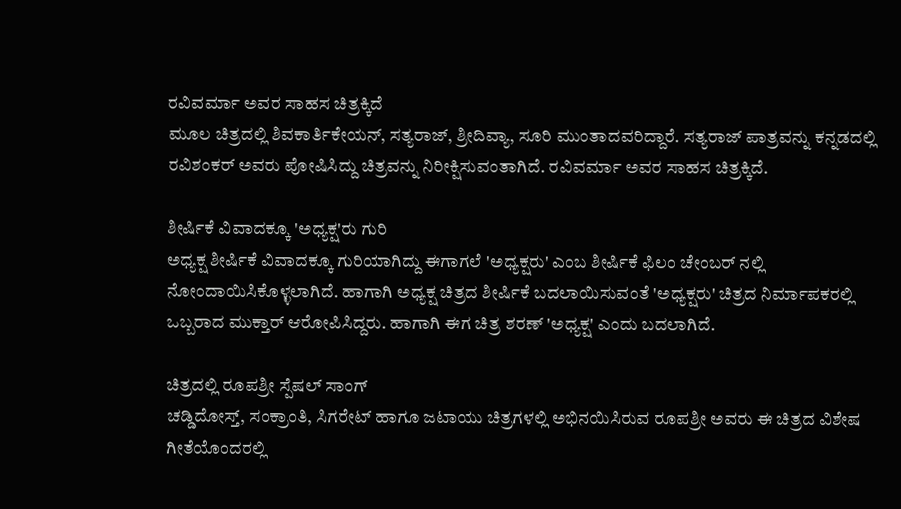ರವಿವರ್ಮಾ ಅವರ ಸಾಹಸ ಚಿತ್ರಕ್ಕಿದೆ
ಮೂಲ ಚಿತ್ರದಲ್ಲಿ ಶಿವಕಾರ್ತಿಕೇಯನ್, ಸತ್ಯರಾಜ್, ಶ್ರೀದಿವ್ಯಾ, ಸೂರಿ ಮುಂತಾದವರಿದ್ದಾರೆ. ಸತ್ಯರಾಜ್ ಪಾತ್ರವನ್ನು ಕನ್ನಡದಲ್ಲಿ ರವಿಶಂಕರ್ ಅವರು ಪೋಷಿಸಿದ್ದು ಚಿತ್ರವನ್ನು ನಿರೀಕ್ಷಿಸುವಂತಾಗಿದೆ. ರವಿವರ್ಮಾ ಅವರ ಸಾಹಸ ಚಿತ್ರಕ್ಕಿದೆ.

ಶೀರ್ಷಿಕೆ ವಿವಾದಕ್ಕೂ 'ಅಧ್ಯಕ್ಷ'ರು ಗುರಿ
ಅಧ್ಯಕ್ಷ ಶೀರ್ಷಿಕೆ ವಿವಾದಕ್ಕೂ ಗುರಿಯಾಗಿದ್ದು ಈಗಾಗಲೆ 'ಅಧ್ಯಕ್ಷರು' ಎಂಬ ಶೀರ್ಷಿಕೆ ಫಿಲಂ ಚೇಂಬರ್ ನಲ್ಲಿ ನೋಂದಾಯಿಸಿಕೊಳ್ಳಲಾಗಿದೆ. ಹಾಗಾಗಿ ಅಧ್ಯಕ್ಷ ಚಿತ್ರದ ಶೀರ್ಷಿಕೆ ಬದಲಾಯಿಸುವಂತೆ 'ಅಧ್ಯಕ್ಷರು' ಚಿತ್ರದ ನಿರ್ಮಾಪಕರಲ್ಲಿ ಒಬ್ಬರಾದ ಮುಕ್ತಾರ್ ಆರೋಪಿಸಿದ್ದರು. ಹಾಗಾಗಿ ಈಗ ಚಿತ್ರ ಶರಣ್ 'ಅಧ್ಯಕ್ಷ' ಎಂದು ಬದಲಾಗಿದೆ.

ಚಿತ್ರದಲ್ಲಿ ರೂಪಶ್ರೀ ಸ್ಪೆಷಲ್ ಸಾಂಗ್
ಚಡ್ಡಿದೋಸ್ತ್, ಸಂಕ್ರಾಂತಿ, ಸಿಗರೇಟ್ ಹಾಗೂ ಜಟಾಯು ಚಿತ್ರಗಳಲ್ಲಿ ಅಭಿನಯಿಸಿರುವ ರೂಪಶ್ರೀ ಅವರು ಈ ಚಿತ್ರದ ವಿಶೇಷ ಗೀತೆಯೊಂದರಲ್ಲಿ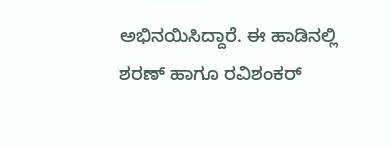ಅಭಿನಯಿಸಿದ್ದಾರೆ. ಈ ಹಾಡಿನಲ್ಲಿ ಶರಣ್ ಹಾಗೂ ರವಿಶಂಕರ್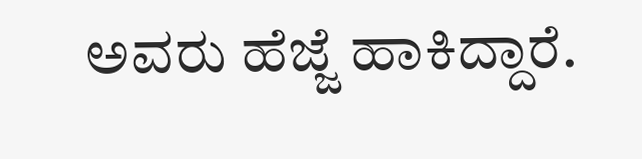ಅವರು ಹೆಜ್ಜೆ ಹಾಕಿದ್ದಾರೆ.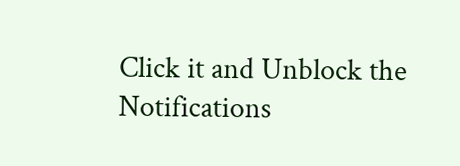Click it and Unblock the Notifications